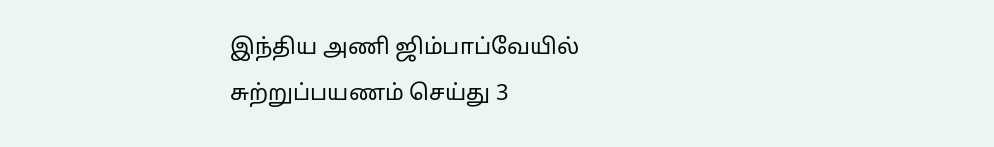இந்திய அணி ஜிம்பாப்வேயில் சுற்றுப்பயணம் செய்து 3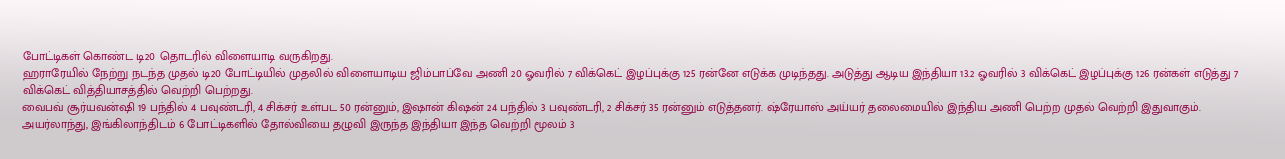போட்டிகள் கொண்ட டி20 தொடரில் விளையாடி வருகிறது.
ஹராரேயில் நேற்று நடந்த முதல் டி20 போட்டியில் முதலில் விளையாடிய ஜிம்பாப்வே அணி 20 ஓவரில் 7 விக்கெட் இழப்புக்கு 125 ரன்னே எடுக்க முடிந்தது. அடுத்து ஆடிய இந்தியா 13.2 ஓவரில் 3 விக்கெட் இழப்புக்கு 126 ரன்கள் எடுத்து 7 விக்கெட் வித்தியாசத்தில் வெற்றி பெற்றது.
வைபவ் சூர்யவன்ஷி 19 பந்தில் 4 பவுண்டரி, 4 சிக்சர் உள்பட 50 ரன்னும், இஷான் கிஷன் 24 பந்தில் 3 பவுண்டரி, 2 சிக்சர் 35 ரன்னும் எடுத்தனர். ஷ்ரேயாஸ் அய்யர் தலைமையில் இந்திய அணி பெற்ற முதல் வெற்றி இதுவாகும்.
அயர்லாந்து, இங்கிலாந்திடம் 6 போட்டிகளில் தோல்வியை தழுவி இருந்த இந்தியா இந்த வெற்றி மூலம் 3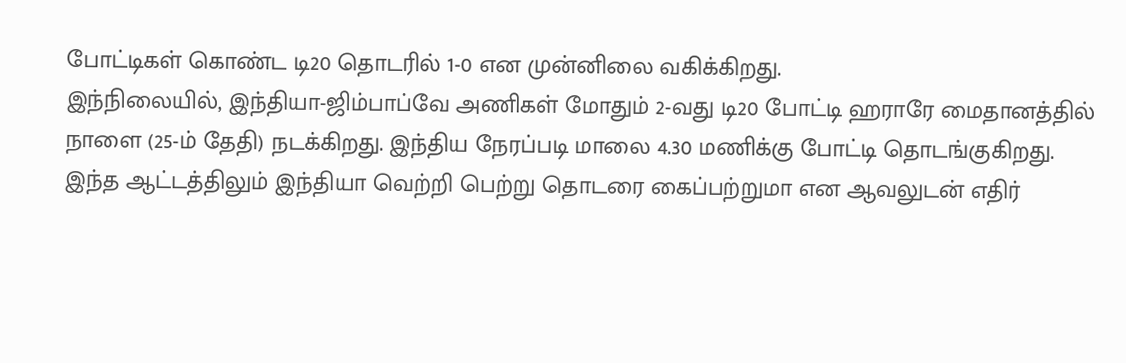போட்டிகள் கொண்ட டி20 தொடரில் 1-0 என முன்னிலை வகிக்கிறது.
இந்நிலையில், இந்தியா-ஜிம்பாப்வே அணிகள் மோதும் 2-வது டி20 போட்டி ஹராரே மைதானத்தில் நாளை (25-ம் தேதி) நடக்கிறது. இந்திய நேரப்படி மாலை 4.30 மணிக்கு போட்டி தொடங்குகிறது.
இந்த ஆட்டத்திலும் இந்தியா வெற்றி பெற்று தொடரை கைப்பற்றுமா என ஆவலுடன் எதிர்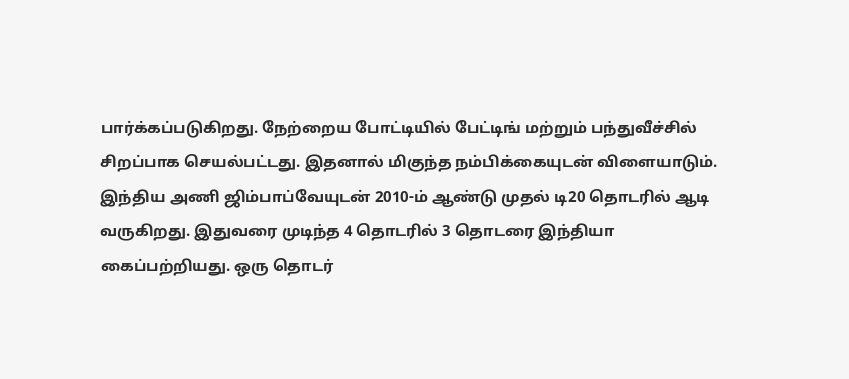பார்க்கப்படுகிறது. நேற்றைய போட்டியில் பேட்டிங் மற்றும் பந்துவீச்சில் சிறப்பாக செயல்பட்டது. இதனால் மிகுந்த நம்பிக்கையுடன் விளையாடும்.
இந்திய அணி ஜிம்பாப்வேயுடன் 2010-ம் ஆண்டு முதல் டி20 தொடரில் ஆடி வருகிறது. இதுவரை முடிந்த 4 தொடரில் 3 தொடரை இந்தியா கைப்பற்றியது. ஒரு தொடர்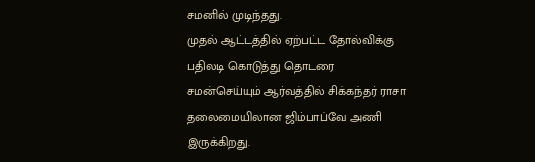சமனில் முடிந்தது.
முதல் ஆட்டத்தில் ஏற்பட்ட தோல்விக்கு பதிலடி கொடுத்து தொடரை சமன்செய்யும் ஆர்வத்தில் சிக்கந்தர் ராசா தலைமையிலான ஜிம்பாப்வே அணி இருக்கிறது.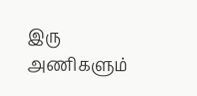இரு அணிகளும்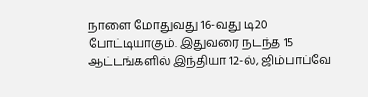நாளை மோதுவது 16-வது டி20 போட்டியாகும். இதுவரை நடந்த 15 ஆட்டங்களில் இந்தியா 12-ல், ஜிம்பாப்வே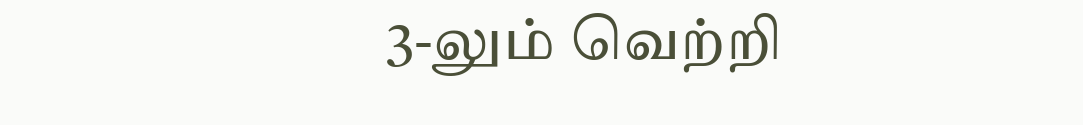3-லும் வெற்றி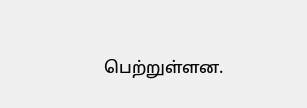பெற்றுள்ளன.